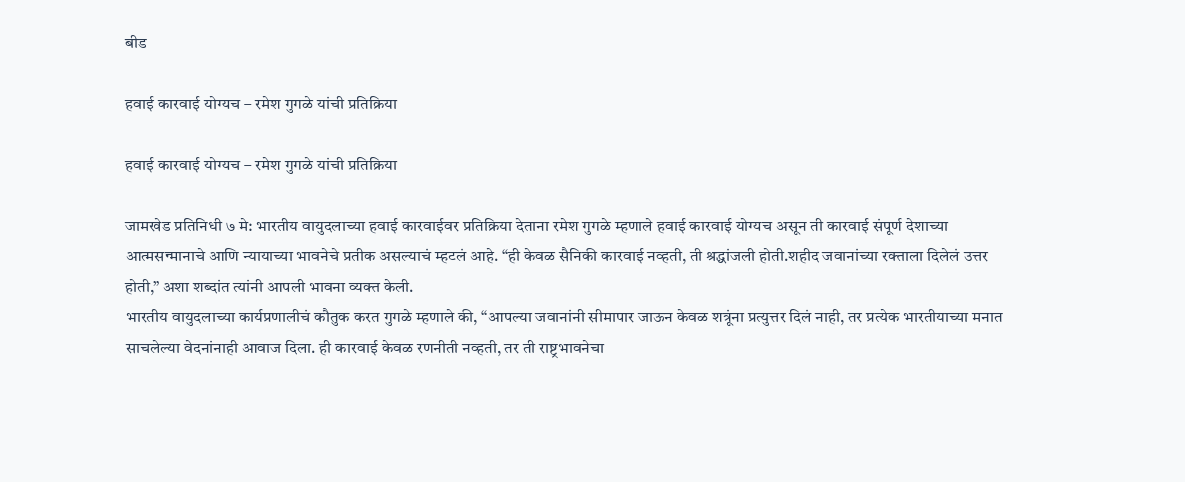बीड

हवाई कारवाई योग्यच – रमेश गुगळे यांची प्रतिक्रिया

हवाई कारवाई योग्यच – रमेश गुगळे यांची प्रतिक्रिया

जामखेड प्रतिनिधी ७ मे: भारतीय वायुदलाच्या हवाई कारवाईवर प्रतिक्रिया देताना रमेश गुगळे म्हणाले हवाई कारवाई योग्यच असून ती कारवाई संपूर्ण देशाच्या आत्मसन्मानाचे आणि न्यायाच्या भावनेचे प्रतीक असल्याचं म्हटलं आहे. “ही केवळ सैनिकी कारवाई नव्हती, ती श्रद्धांजली होती.शहीद जवानांच्या रक्ताला दिलेलं उत्तर होती,” अशा शब्दांत त्यांनी आपली भावना व्यक्त केली.
भारतीय वायुदलाच्या कार्यप्रणालीचं कौतुक करत गुगळे म्हणाले की, “आपल्या जवानांनी सीमापार जाऊन केवळ शत्रूंना प्रत्युत्तर दिलं नाही, तर प्रत्येक भारतीयाच्या मनात साचलेल्या वेदनांनाही आवाज दिला. ही कारवाई केवळ रणनीती नव्हती, तर ती राष्ट्रभावनेचा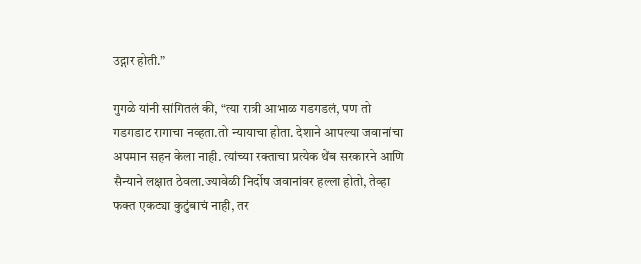उद्गार होती.”

गुगळे यांनी सांगितलं की, “त्या रात्री आभाळ गडगडलं, पण तो गडगडाट रागाचा नव्हता.तो न्यायाचा होता. देशाने आपल्या जवानांचा अपमान सहन केला नाही. त्यांच्या रक्ताचा प्रत्येक थेंब सरकारने आणि सैन्याने लक्षात ठेवला.ज्यावेळी निर्दोष जवानांवर हल्ला होतो, तेव्हा फक्त एकट्या कुटुंबाचं नाही, तर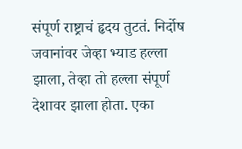संपूर्ण राष्ट्राचं हृदय तुटतं. निर्दोष जवानांवर जेव्हा भ्याड हल्ला झाला, तेव्हा तो हल्ला संपूर्ण देशावर झाला होता. एका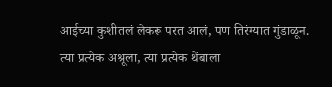आईच्या कुशीतलं लेकरू परत आलं, पण तिरंग्यात गुंडाळून. त्या प्रत्येक अश्रूला, त्या प्रत्येक थेंबाला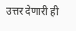उत्तर देणारी ही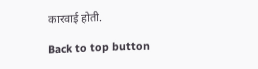कारवाई होती.

Back to top button